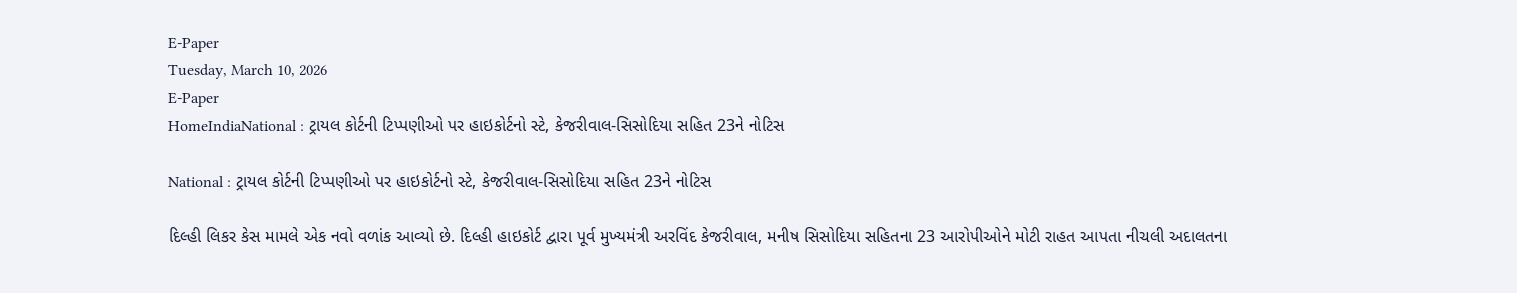E-Paper
Tuesday, March 10, 2026
E-Paper
HomeIndiaNational : ટ્રાયલ કોર્ટની ટિપ્પણીઓ પર હાઇકોર્ટનો સ્ટે, કેજરીવાલ-સિસોદિયા સહિત 23ને નોટિસ

National : ટ્રાયલ કોર્ટની ટિપ્પણીઓ પર હાઇકોર્ટનો સ્ટે, કેજરીવાલ-સિસોદિયા સહિત 23ને નોટિસ

દિલ્હી લિકર કેસ મામલે એક નવો વળાંક આવ્યો છે. દિલ્હી હાઇકોર્ટ દ્વારા પૂર્વ મુખ્યમંત્રી અરવિંદ કેજરીવાલ, મનીષ સિસોદિયા સહિતના 23 આરોપીઓને મોટી રાહત આપતા નીચલી અદાલતના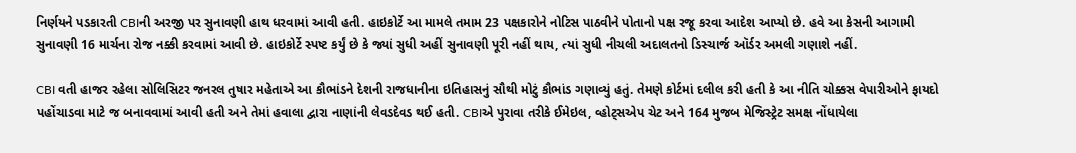નિર્ણયને પડકારતી CBIની અરજી પર સુનાવણી હાથ ધરવામાં આવી હતી. હાઇકોર્ટે આ મામલે તમામ 23 પક્ષકારોને નોટિસ પાઠવીને પોતાનો પક્ષ રજૂ કરવા આદેશ આપ્યો છે. હવે આ કેસની આગામી સુનાવણી 16 માર્ચના રોજ નક્કી કરવામાં આવી છે. હાઇકોર્ટે સ્પષ્ટ કર્યું છે કે જ્યાં સુધી અહીં સુનાવણી પૂરી નહીં થાય, ત્યાં સુધી નીચલી અદાલતનો ડિસ્ચાર્જ ઑર્ડર અમલી ગણાશે નહીં.

CBI વતી હાજર રહેલા સોલિસિટર જનરલ તુષાર મહેતાએ આ કૌભાંડને દેશની રાજધાનીના ઇતિહાસનું સૌથી મોટું કૌભાંડ ગણાવ્યું હતું. તેમણે કોર્ટમાં દલીલ કરી હતી કે આ નીતિ ચોક્કસ વેપારીઓને ફાયદો પહોંચાડવા માટે જ બનાવવામાં આવી હતી અને તેમાં હવાલા દ્વારા નાણાંની લેવડદેવડ થઈ હતી. CBIએ પુરાવા તરીકે ઈમેઇલ, વ્હોટ્સએપ ચેટ અને 164 મુજબ મેજિસ્ટ્રેટ સમક્ષ નોંધાયેલા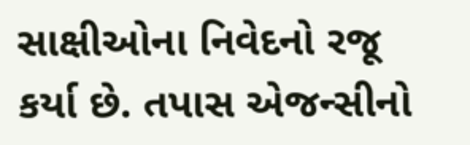સાક્ષીઓના નિવેદનો રજૂ કર્યા છે. તપાસ એજન્સીનો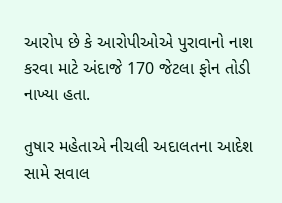આરોપ છે કે આરોપીઓએ પુરાવાનો નાશ કરવા માટે અંદાજે 170 જેટલા ફોન તોડી નાખ્યા હતા.

તુષાર મહેતાએ નીચલી અદાલતના આદેશ સામે સવાલ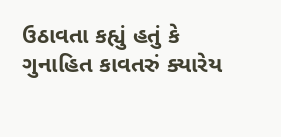ઉઠાવતા કહ્યું હતું કે ગુનાહિત કાવતરું ક્યારેય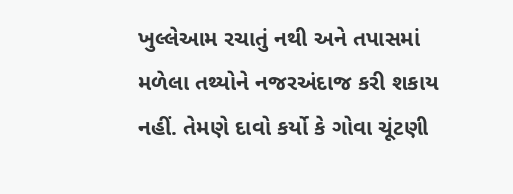ખુલ્લેઆમ રચાતું નથી અને તપાસમાં મળેલા તથ્યોને નજરઅંદાજ કરી શકાય નહીં. તેમણે દાવો કર્યો કે ગોવા ચૂંટણી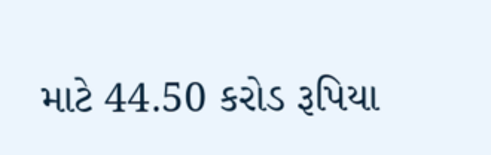માટે 44.50 કરોડ રૂપિયા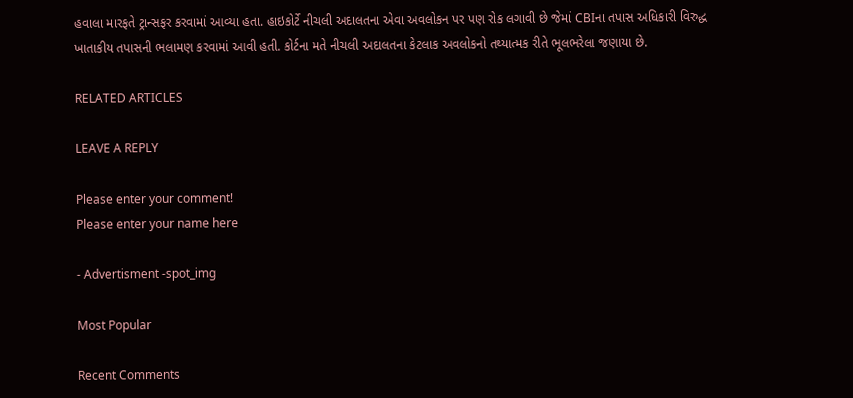હવાલા મારફતે ટ્રાન્સફર કરવામાં આવ્યા હતા. હાઇકોર્ટે નીચલી અદાલતના એવા અવલોકન પર પણ રોક લગાવી છે જેમાં CBIના તપાસ અધિકારી વિરુદ્ધ ખાતાકીય તપાસની ભલામણ કરવામાં આવી હતી. કોર્ટના મતે નીચલી અદાલતના કેટલાક અવલોકનો તથ્યાત્મક રીતે ભૂલભરેલા જણાયા છે.

RELATED ARTICLES

LEAVE A REPLY

Please enter your comment!
Please enter your name here

- Advertisment -spot_img

Most Popular

Recent Comments